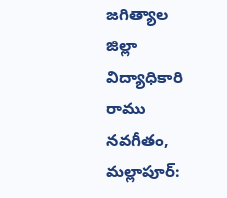జగిత్యాల జిల్లా విద్యాధికారి రాము
నవగీతం, మల్లాపూర్: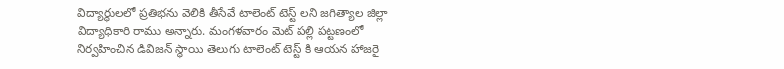విద్యార్థులలో ప్రతిభను వెలికి తీసేవే టాలెంట్ టెస్ట్ లని జగిత్యాల జిల్లా విద్యాధికారి రాము అన్నారు. మంగళవారం మెట్ పల్లి పట్టణంలో నిర్వహించిన డివిజన్ స్థాయి తెలుగు టాలెంట్ టెస్ట్ కి ఆయన హాజరై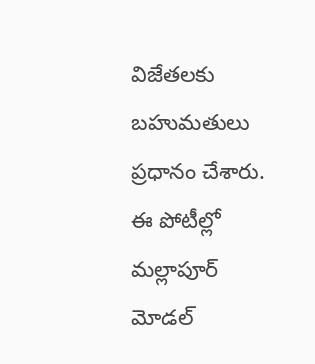విజేతలకు బహుమతులు ప్రధానం చేశారు. ఈ పోటీల్లో మల్లాపూర్ మోడల్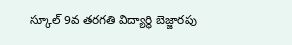స్కూల్ 9వ తరగతి విద్యార్థి బెజ్జారపు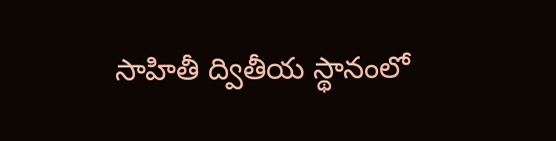సాహితీ ద్వితీయ స్థానంలో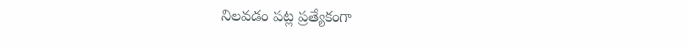నిలవడం పట్ల ప్రత్యేకంగా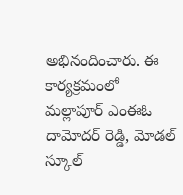అభినందించారు. ఈ కార్యక్రమంలో మల్లాపూర్ ఎంఈఓ దామోదర్ రెడ్డి, మోడల్ స్కూల్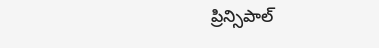ప్రిన్సిపాల్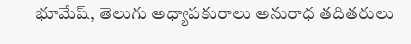భూమేష్, తెలుగు అధ్యాపకురాలు అనురాధ తదితరులు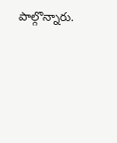పాల్గొన్నారు.